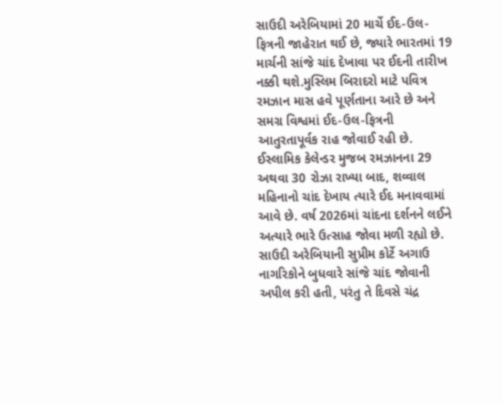સાઉદી અરેબિયામાં 20 માર્ચે ઈદ-ઉલ-ફિત્રની જાહેરાત થઈ છે, જ્યારે ભારતમાં 19 માર્ચની સાંજે ચાંદ દેખાવા પર ઈદની તારીખ નક્કી થશે.મુસ્લિમ બિરાદરો માટે પવિત્ર રમઝાન માસ હવે પૂર્ણતાના આરે છે અને સમગ્ર વિશ્વમાં ઈદ-ઉલ-ફિત્રની આતુરતાપૂર્વક રાહ જોવાઈ રહી છે. ઈસ્લામિક કેલેન્ડર મુજબ રમઝાનના 29 અથવા 30 રોઝા રાખ્યા બાદ, શવ્વાલ મહિનાનો ચાંદ દેખાય ત્યારે ઈદ મનાવવામાં આવે છે. વર્ષ 2026માં ચાંદના દર્શનને લઈને અત્યારે ભારે ઉત્સાહ જોવા મળી રહ્યો છે.
સાઉદી અરેબિયાની સુપ્રીમ કોર્ટે અગાઉ નાગરિકોને બુધવારે સાંજે ચાંદ જોવાની અપીલ કરી હતી, પરંતુ તે દિવસે ચંદ્ર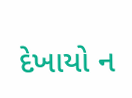દેખાયો ન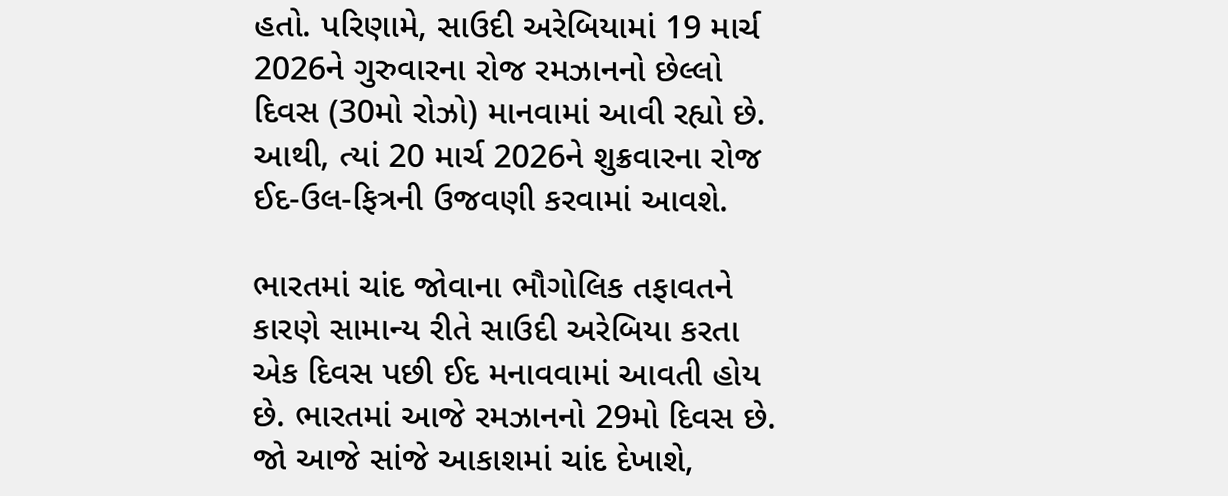હતો. પરિણામે, સાઉદી અરેબિયામાં 19 માર્ચ 2026ને ગુરુવારના રોજ રમઝાનનો છેલ્લો દિવસ (30મો રોઝો) માનવામાં આવી રહ્યો છે. આથી, ત્યાં 20 માર્ચ 2026ને શુક્રવારના રોજ ઈદ-ઉલ-ફિત્રની ઉજવણી કરવામાં આવશે.

ભારતમાં ચાંદ જોવાના ભૌગોલિક તફાવતને કારણે સામાન્ય રીતે સાઉદી અરેબિયા કરતા એક દિવસ પછી ઈદ મનાવવામાં આવતી હોય છે. ભારતમાં આજે રમઝાનનો 29મો દિવસ છે. જો આજે સાંજે આકાશમાં ચાંદ દેખાશે,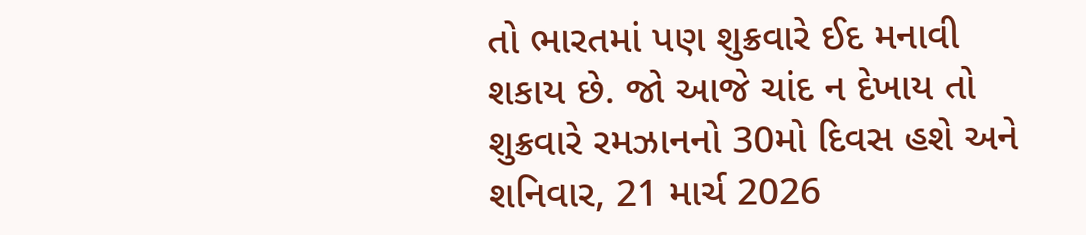તો ભારતમાં પણ શુક્રવારે ઈદ મનાવી શકાય છે. જો આજે ચાંદ ન દેખાય તો શુક્રવારે રમઝાનનો 30મો દિવસ હશે અને શનિવાર, 21 માર્ચ 2026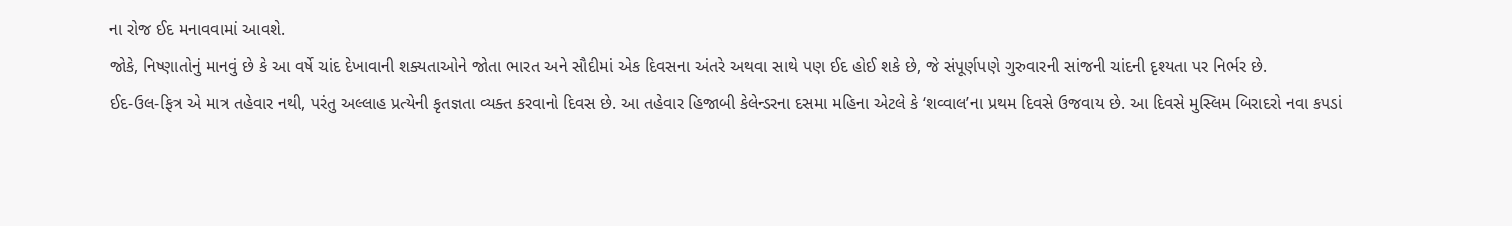ના રોજ ઈદ મનાવવામાં આવશે.
જોકે, નિષ્ણાતોનું માનવું છે કે આ વર્ષે ચાંદ દેખાવાની શક્યતાઓને જોતા ભારત અને સૌદીમાં એક દિવસના અંતરે અથવા સાથે પણ ઈદ હોઈ શકે છે, જે સંપૂર્ણપણે ગુરુવારની સાંજની ચાંદની દૃશ્યતા પર નિર્ભર છે.
ઈદ-ઉલ-ફિત્ર એ માત્ર તહેવાર નથી, પરંતુ અલ્લાહ પ્રત્યેની કૃતજ્ઞતા વ્યક્ત કરવાનો દિવસ છે. આ તહેવાર હિજાબી કેલેન્ડરના દસમા મહિના એટલે કે ‘શવ્વાલ’ના પ્રથમ દિવસે ઉજવાય છે. આ દિવસે મુસ્લિમ બિરાદરો નવા કપડાં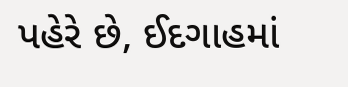પહેરે છે, ઈદગાહમાં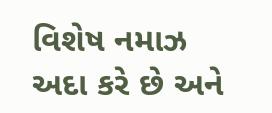વિશેષ નમાઝ અદા કરે છે અને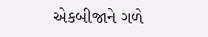એકબીજાને ગળે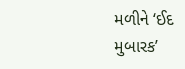મળીને ‘ઈદ મુબારક’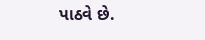પાઠવે છે.